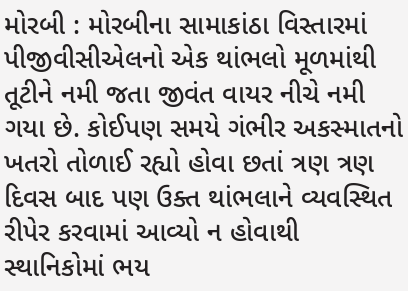મોરબી : મોરબીના સામાકાંઠા વિસ્તારમાં પીજીવીસીએલનો એક થાંભલો મૂળમાંથી તૂટીને નમી જતા જીવંત વાયર નીચે નમી ગયા છે. કોઈપણ સમયે ગંભીર અકસ્માતનો ખતરો તોળાઈ રહ્યો હોવા છતાં ત્રણ ત્રણ દિવસ બાદ પણ ઉક્ત થાંભલાને વ્યવસ્થિત રીપેર કરવામાં આવ્યો ન હોવાથી સ્થાનિકોમાં ભય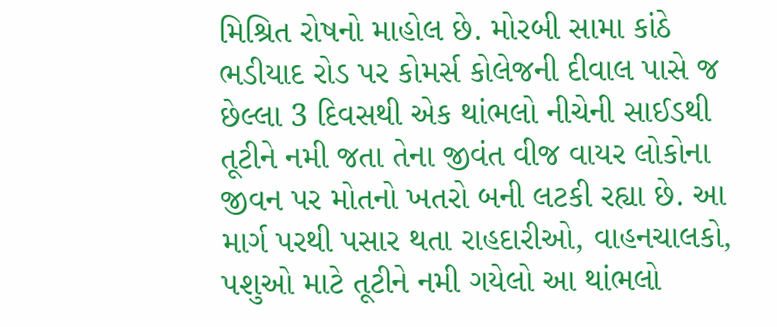મિશ્રિત રોષનો માહોલ છે. મોરબી સામા કાંઠે ભડીયાદ રોડ પર કોમર્સ કોલેજની દીવાલ પાસે જ છેલ્લા 3 દિવસથી એક થાંભલો નીચેની સાઈડથી તૂટીને નમી જતા તેના જીવંત વીજ વાયર લોકોના જીવન પર મોતનો ખતરો બની લટકી રહ્યા છે. આ માર્ગ પરથી પસાર થતા રાહદારીઓ, વાહનચાલકો, પશુઓ માટે તૂટીને નમી ગયેલો આ થાંભલો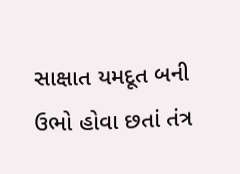સાક્ષાત યમદૂત બની ઉભો હોવા છતાં તંત્ર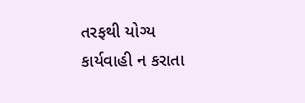તરફથી યોગ્ય કાર્યવાહી ન કરાતા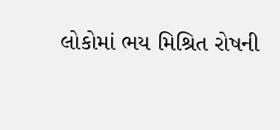લોકોમાં ભય મિશ્રિત રોષની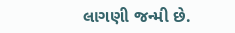લાગણી જન્મી છે.